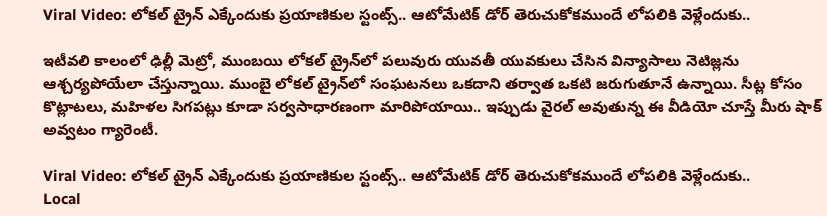Viral Video: లోకల్‌ ట్రైన్‌ ఎక్కేందుకు ప్రయాణికుల స్టంట్స్‌.. ఆటోమేటిక్ డోర్ తెరుచుకోకముందే లోపలికి వెళ్లేందుకు..

ఇటీవలి కాలంలో ఢిల్లీ మెట్రో, ముంబయి లోకల్‌ ట్రైన్‌లో పలువురు యువతీ యువకులు చేసిన విన్యాసాలు నెటిజ్లను ఆశ్చర్యపోయేలా చేస్తున్నాయి. ముంబై లోకల్ ట్రైన్‌లో సంఘటనలు ఒకదాని తర్వాత ఒకటి జరుగుతూనే ఉన్నాయి. సీట్ల కోసం కొట్లాటలు, మహిళల సిగపట్లు కూడా సర్వసాధారణంగా మారిపోయాయి.. ఇప్పుడు వైరల్ అవుతున్న ఈ వీడియో చూస్తే మీరు షాక్ అవ్వటం గ్యారెంటీ.

Viral Video: లోకల్‌ ట్రైన్‌ ఎక్కేందుకు ప్రయాణికుల స్టంట్స్‌.. ఆటోమేటిక్ డోర్ తెరుచుకోకముందే లోపలికి వెళ్లేందుకు..
Local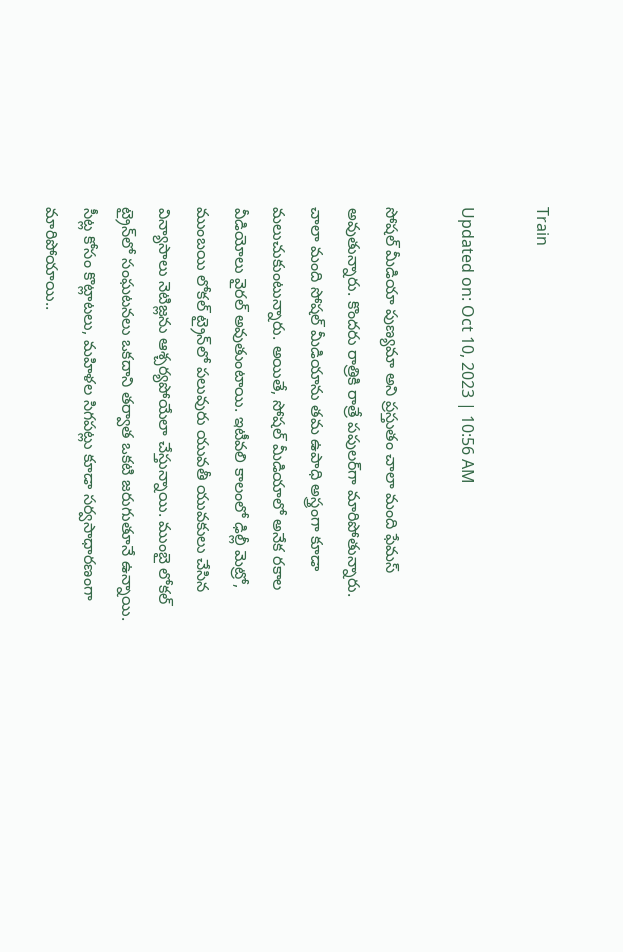Train

Updated on: Oct 10, 2023 | 10:56 AM

సోషల్ మీడియా పుణ్యమా అని ప్రస్తుతం చాలా మంది ఫేమస్‌ అవుతున్నారు. కొందరు రాత్రికి రాత్రే పపులర్‌గా మారిపోతున్నారు. చాలా మంది సోషల్ మీడియాను తమ ఉపాధి అస్త్రంగా కూడా మలుచుకుంటున్నారు. అయితే, సోషల్ మీడియాలో అనేక రకాల వీడియోలు వైరల్‌ అవుతుంటాయి. ఇటీవలి కాలంలో ఢిల్లీ మెట్రో, ముంబయి లోకల్‌ ట్రైన్‌లో పలువురు యువతీ యువకులు చేసిన విన్యాసాలు నెటిజ్లను ఆశ్చర్యపోయేలా చేస్తున్నాయి. ముంబై లోకల్ ట్రైన్‌లో సంఘటనలు ఒకదాని తర్వాత ఒకటి జరుగుతూనే ఉన్నాయి. సీట్ల కోసం కొట్లాటలు, మహిళల సిగపట్లు కూడా సర్వసాధారణంగా మారిపోయాయి..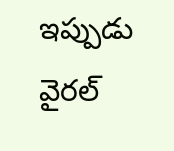ఇప్పుడు వైరల్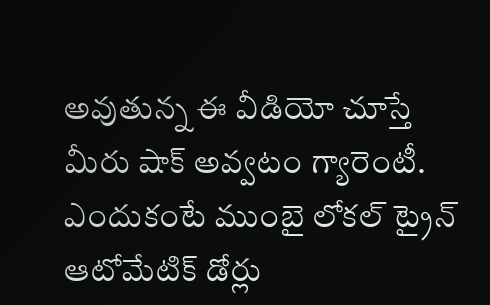అవుతున్న ఈ వీడియో చూస్తే మీరు షాక్ అవ్వటం గ్యారెంటీ. ఎందుకంటే ముంబై లోకల్ ట్రైన్ ఆటోమేటిక్ డోర్లు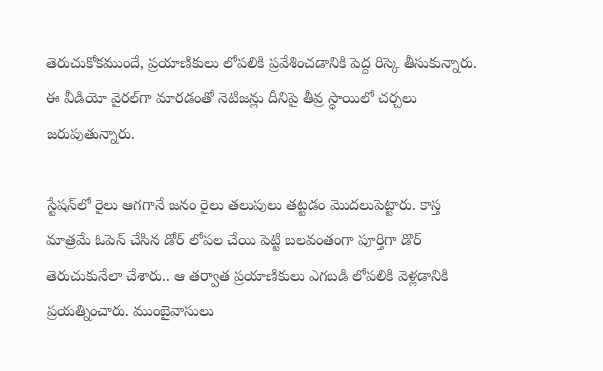తెరుచుకోకముందే, ప్రయాణికులు లోపలికి ప్రవేశించడానికి పెద్ద రిస్కె తీసుకున్నారు. ఈ వీడియో వైరల్‌గా మారడంతో నెటిజన్లు దీనిపై తీవ్ర స్థాయిలో చర్చలు జరుపుతున్నారు.

స్టేషన్‌లో రైలు ఆగగానే జనం రైలు తలుపులు తట్టడం మొదలుపెట్టారు. కాస్త మాత్రమే ఓపెన్ చేసిన డోర్ లోపల చేయి పెట్టి బలవంతంగా పూర్తిగా డొర్‌ తెరుచుకునేలా చేశారు.. ఆ తర్వాత ప్రయాణికులు ఎగబడి లోపలికి వెళ్లడానికి ప్రయత్నించారు. ముంబైవాసులు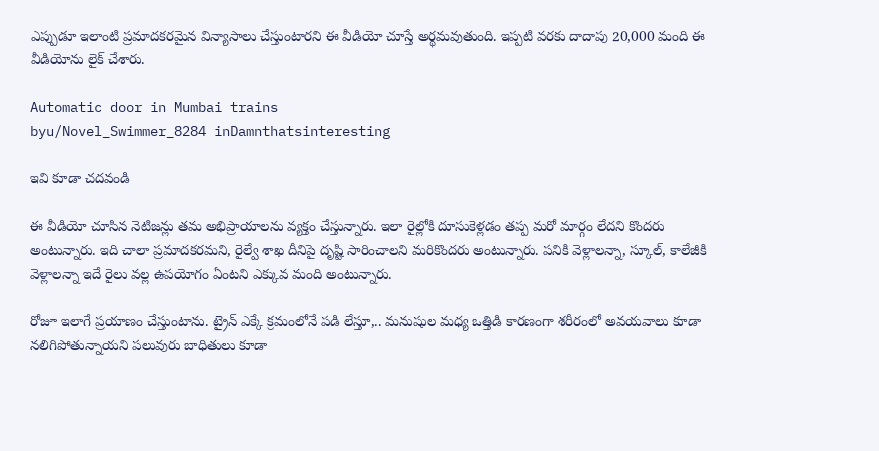ఎప్పుడూ ఇలాంటి ప్రమాదకరమైన విన్యాసాలు చేస్తుంటారని ఈ వీడియో చూస్తే అర్థమవుతుంది. ఇప్పటి వరకు దాదాపు 20,000 మంది ఈ వీడియోను లైక్ చేశారు.

Automatic door in Mumbai trains
byu/Novel_Swimmer_8284 inDamnthatsinteresting

ఇవి కూడా చదవండి

ఈ వీడియో చూసిన నెటిజన్లు తమ అభిప్రాయాలను వ్యక్తం చేస్తున్నారు. ఇలా రైల్లోకి దూసుకెళ్లడం తప్ప మరో మార్గం లేదని కొందరు అంటున్నారు. ఇది చాలా ప్రమాదకరమని, రైల్వే శాఖ దీనిపై దృష్టి సారించాలని మరికొందరు అంటున్నారు. పనికి వెళ్లాలన్నా, స్కూల్, కాలేజీకి వెళ్లాలన్నా ఇదే రైలు వల్ల ఉపయోగం ఏంటని ఎక్కువ మంది అంటున్నారు.

రోజూ ఇలాగే ప్రయాణం చేస్తుంటాను. ట్రైన్‌ ఎక్కే క్రమంలోనే పడి లేస్తూ,.. మనుషుల మధ్య ఒత్తిడి కారణంగా శరీరంలో అవయవాలు కూడా నలిగిపోతున్నాయని పలువురు బాధితులు కూడా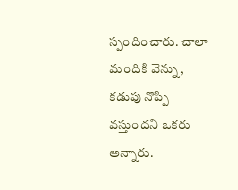స్పందించారు. చాలా మందికి వెన్ను, కడుపు నొప్పి వస్తుందని ఒకరు అన్నారు.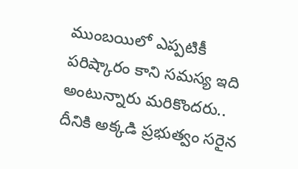ముంబయిలో ఎప్పటికీ పరిష్కారం కాని సమస్య ఇది అంటున్నారు మరికొందరు.. దీనికి అక్కడి ప్రభుత్వం సరైన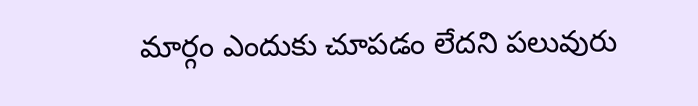మార్గం ఎందుకు చూపడం లేదని పలువురు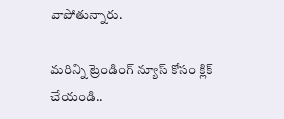వాపోతున్నారు.

మరిన్ని ట్రెండింగ్ న్యూస్ కోసం క్లిక్ చేయండి..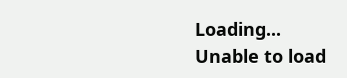Loading...
Unable to load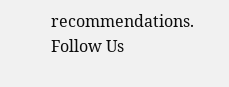recommendations.
Follow Us